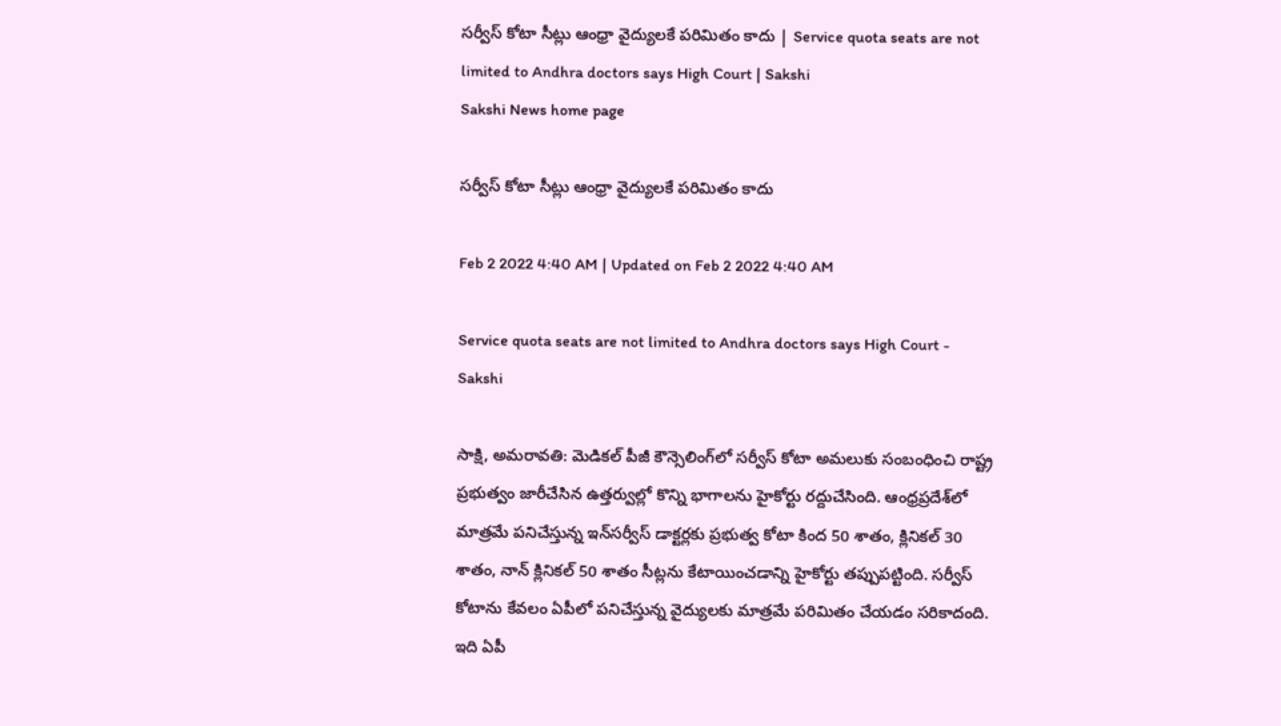సర్వీస్‌ కోటా సీట్లు ఆంధ్రా వైద్యులకే పరిమితం కాదు | Service quota seats are not limited to Andhra doctors says High Court | Sakshi
Sakshi News home page

సర్వీస్‌ కోటా సీట్లు ఆంధ్రా వైద్యులకే పరిమితం కాదు

Feb 2 2022 4:40 AM | Updated on Feb 2 2022 4:40 AM

Service quota seats are not limited to Andhra doctors says High Court - Sakshi

సాక్షి, అమరావతి: మెడికల్‌ పీజీ కౌన్సెలింగ్‌లో సర్వీస్‌ కోటా అమలుకు సంబంధించి రాష్ట్ర ప్రభుత్వం జారీచేసిన ఉత్తర్వుల్లో కొన్ని భాగాలను హైకోర్టు రద్దుచేసింది. ఆంధ్రప్రదేశ్‌లో మాత్రమే పనిచేస్తున్న ఇన్‌సర్వీస్‌ డాక్టర్లకు ప్రభుత్వ కోటా కింద 50 శాతం, క్లినికల్‌ 30 శాతం, నాన్‌ క్లినికల్‌ 50 శాతం సీట్లను కేటాయించడాన్ని హైకోర్టు తప్పుపట్టింది. సర్వీస్‌ కోటాను కేవలం ఏపీలో పనిచేస్తున్న వైద్యులకు మాత్రమే పరిమితం చేయడం సరికాదంది. ఇది ఏపీ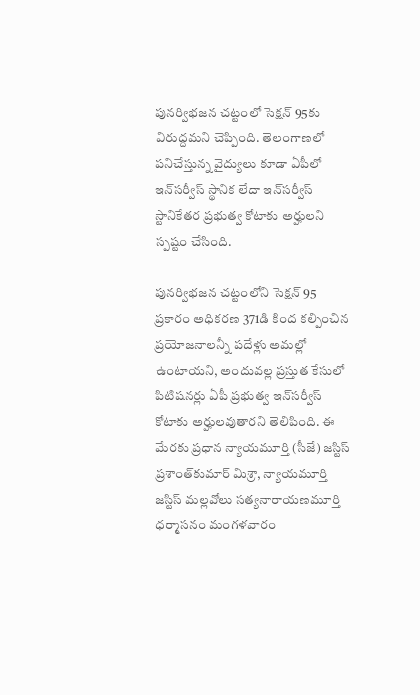పునర్విభజన చట్టంలో సెక్షన్‌ 95కు విరుద్దమని చెప్పింది. తెలంగాణలో పనిచేస్తున్న వైద్యులు కూడా ఏపీలో ఇన్‌సర్వీస్‌ స్థానిక లేదా ఇన్‌సర్వీస్‌ స్టానికేతర ప్రభుత్వ కోటాకు అర్హులని స్పష్టం చేసింది.

పునర్విభజన చట్టంలోని సెక్షన్‌ 95 ప్రకారం అధికరణ 371డి కింద కల్పించిన ప్రయోజనాలన్నీ పదేళ్లు అమల్లో ఉంటాయని, అందువల్ల ప్రస్తుత కేసులో పిటిషనర్లు ఏపీ ప్రభుత్వ ఇన్‌సర్వీస్‌ కోటాకు అర్హులవుతారని తెలిపింది. ఈ మేరకు ప్రధాన న్యాయమూర్తి (సీజే) జస్టిస్‌ ప్రశాంత్‌కుమార్‌ మిశ్రా, న్యాయమూర్తి జస్టిస్‌ మల్లవోలు సత్యనారాయణమూర్తి ధర్మాసనం మంగళవారం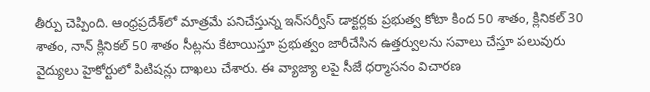తీర్పు చెప్పింది. ఆంధ్రప్రదేశ్‌లో మాత్రమే పనిచేస్తున్న ఇన్‌సర్వీస్‌ డాక్టర్లకు ప్రభుత్వ కోటా కింద 50 శాతం, క్లినికల్‌ 30 శాతం, నాన్‌ క్లినికల్‌ 50 శాతం సీట్లను కేటాయిస్తూ ప్రభుత్వం జారీచేసిన ఉత్తర్వులను సవాలు చేస్తూ పలువురు వైద్యులు హైకోర్టులో పిటిషన్లు దాఖలు చేశారు. ఈ వ్యాజ్యా లపై సీజే ధర్మాసనం విచారణ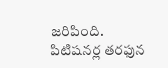జరిపింది. పిటిషనర్ల తరఫున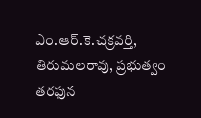ఎం.ఆర్‌.కె.చక్రవర్తి, తిరుమలరావు, ప్రభుత్వం తరఫున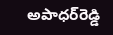అపాధర్‌రెడ్డి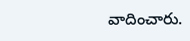వాదించారు.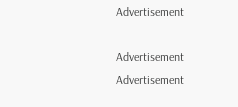Advertisement

Advertisement
Advertisement